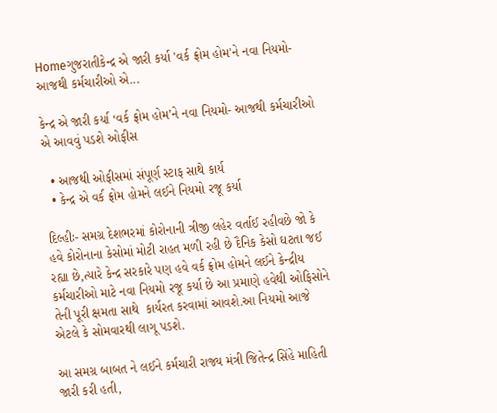Homeગુજરાતીકેન્દ્ર એ જારી કર્યા 'વર્ક ફ્રોમ હોમ'ને નવા નિયમો- આજથી કર્મચારીઓ એ...

કેન્દ્ર એ જારી કર્યા ‘વર્ક ફ્રોમ હોમ’ને નવા નિયમો- આજથી કર્મચારીઓ એ આવવું પડશે ઓફીસ

  • આજથી ઓફીસમાં સંપૂર્ણ સ્ટાફ સાથે કાર્ય
  • કેન્દ્ર એ વર્ક ફ્રોમ હોમને લઈને નિયમો રજૂ કર્યા

દિલ્હીઃ- સમગ્ર દેશભરમાં કોરોનાની ત્રીજી લહેર વર્તાઈ રહીવછે જો કે હવે કોરોનાના કેસોમાં મોટી રાહત મળી રહી છે દૈનિક કેસો ઘટતા જઈ રહ્યા છે,ત્યારે કેન્દ્ર સરકારે પણ હવે વર્ક ફ્રોમ હોમને લઈને કેન્દ્રીય કર્મચારીઓ માટે નવા નિયમો રજૂ કર્યા છે આ પ્રમાણે હવેથી ઓફિસોને તેની પૂરી ક્ષમતા સાથે  કાર્યરત કરવામાં આવશે.આ નિયમો આજે એટલે કે સોમવારથી લાગૂ પડશે.

આ સમગ્ર બાબત ને લઈને કર્મચારી રાજ્ય મંત્રી જિતેન્દ્ર સિંહે માહિતી જારી કરી હતી,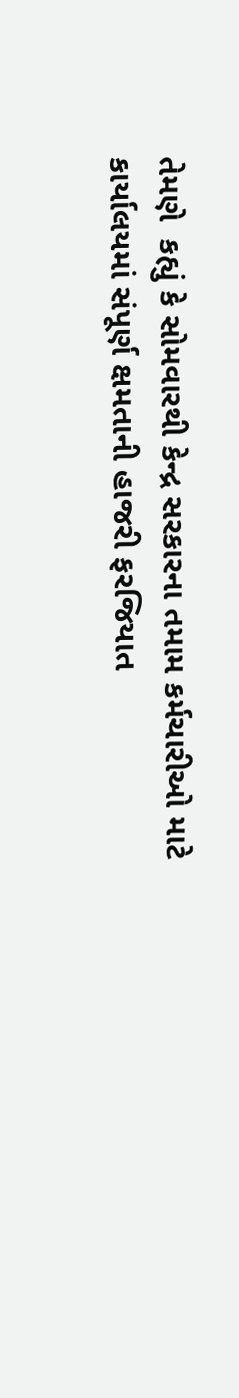તેમણે  કહ્યું કે સોમવારથી કેન્દ્ર સરકારના તમામ કર્મચારીઓ માટે કાર્યાલયમાં સંપૂર્ણ ક્ષમતાની હાજરી ફરજિયાત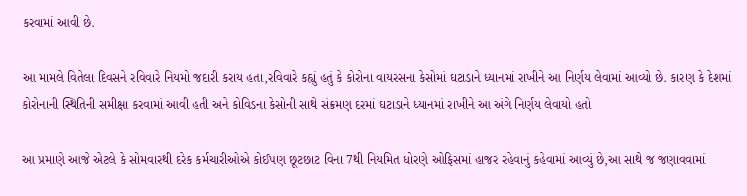કરવામાં આવી છે.

આ મામલે વિતેલા દિવસને રવિવારે નિયમો જદારી કરાય હતા,રવિવારે કહ્યું હતું કે કોરોના વાયરસના કેસોમાં ઘટાડાને ધ્યાનમાં રાખીને આ નિર્ણય લેવામાં આવ્યો છે. કારણ કે દેશમાં કોરોનાની સ્થિતિની સમીક્ષા કરવામાં આવી હતી અને કોવિડના કેસોની સાથે સંક્રમણ દરમાં ઘટાડાને ધ્યાનમાં રાખીને આ અંગે નિર્ણય લેવાયો હતો

આ પ્રમાણે આજે એટલે કે સોમવારથી દરેક કર્મચારીઓએ કોઈપણ છૂટછાટ વિના 7થી નિયમિત ધોરણે ઓફિસમાં હાજર રહેવાનું કહેવામાં આવ્યું છે,આ સાથે જ જણાવવામાં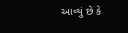આવ્યું છે કે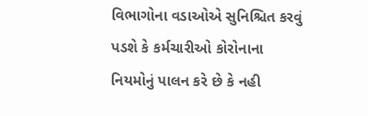વિભાગોના વડાઓએ સુનિશ્ચિત કરવું પડશે કે કર્મચારીઓ કોરોનાના નિયમોનું પાલન કરે છે કે નહી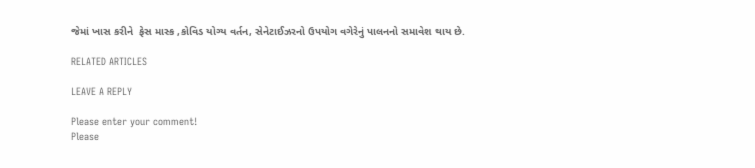જેમાં ખાસ કરીને  ફેસ માસ્ક ,કોવિડ યોગ્ય વર્તન, સેનેટાઈઝરનો ઉપયોગ વગેરેનું પાલનનો સમાવેશ થાય છે.

RELATED ARTICLES

LEAVE A REPLY

Please enter your comment!
Please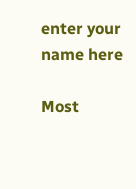enter your name here

Most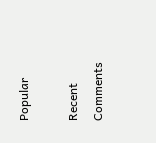Popular

Recent Comments